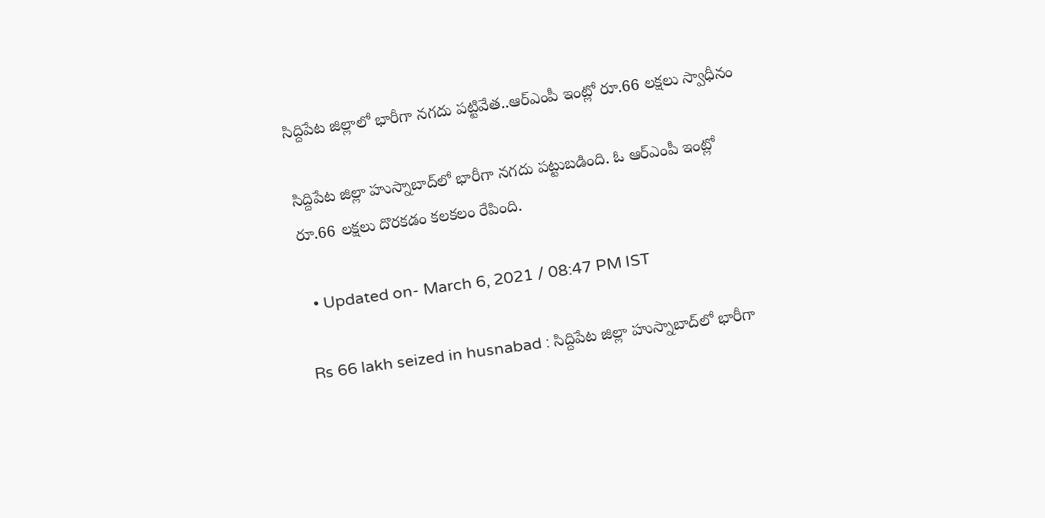సిద్దిపేట జిల్లాలో భారీగా నగదు పట్టివేత..ఆర్‌ఎంపీ ఇంట్లో రూ.66 లక్షలు స్వాధీనం

సిద్దిపేట జిల్లా హుస్నాబాద్‌లో భారీగా నగదు పట్టుబడింది. ఓ ఆర్‌ఎంపీ ఇంట్లో రూ.66 లక్షలు దొరకడం కలకలం రేపింది.

  • Updated on- March 6, 2021 / 08:47 PM IST

Rs 66 lakh seized in husnabad : సిద్దిపేట జిల్లా హుస్నాబాద్‌లో భారీగా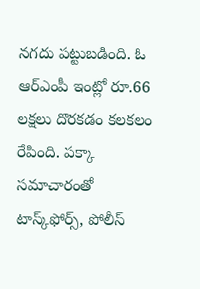నగదు పట్టుబడింది. ఓ ఆర్‌ఎంపీ ఇంట్లో రూ.66 లక్షలు దొరకడం కలకలం రేపింది. పక్కా సమాచారంతో టాస్క్‌ఫోర్స్‌, పోలీస్‌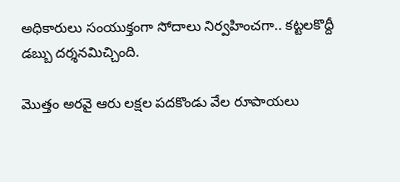అధికారులు సంయుక్తంగా సోదాలు నిర్వహించగా.. కట్టలకొద్దీ డబ్బు దర్శనమిచ్చింది.

మొత్తం అరవై ఆరు లక్షల పదకొండు వేల రూపాయలు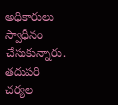అధికారులు స్వాధీనం చేసుకున్నారు. తదుపరి చర్యల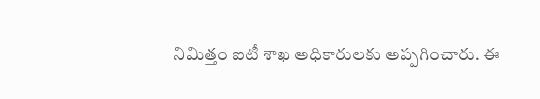నిమిత్తం ఐటీ శాఖ అధికారులకు అప్పగించారు. ఈ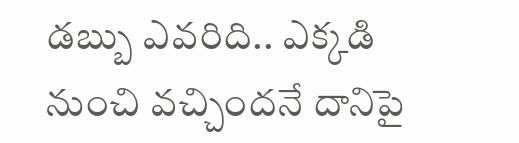డబ్బు ఎవరిది.. ఎక్కడి నుంచి వచ్చిందనే దానిపై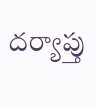దర్యాప్తు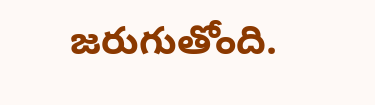జరుగుతోంది.